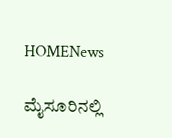HOMENews

ಮೈಸೂರಿನಲ್ಲಿ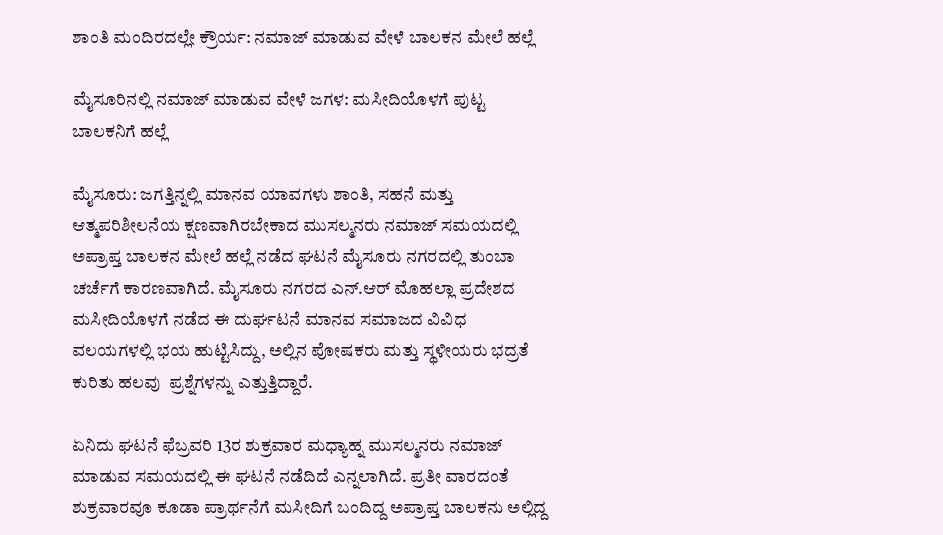ಶಾಂತಿ ಮಂದಿರದಲ್ಲೇ ಕ್ರೌರ್ಯ: ನಮಾಜ್ ಮಾಡುವ ವೇಳೆ ಬಾಲಕನ ಮೇಲೆ ಹಲ್ಲೆ

ಮೈಸೂರಿನಲ್ಲಿ ನಮಾಜ್ ಮಾಡುವ ವೇಳೆ ಜಗಳ: ಮಸೀದಿಯೊಳಗೆ ಪುಟ್ಟ ಬಾಲಕನಿಗೆ ಹಲ್ಲೆ

ಮೈಸೂರು: ಜಗತ್ತಿನ್ನಲ್ಲಿ ಮಾನವ ಯಾವಗಳು ಶಾಂತಿ, ಸಹನೆ ಮತ್ತು ಆತ್ಮಪರಿಶೀಲನೆಯ ಕ್ಷಣವಾಗಿರಬೇಕಾದ ಮುಸಲ್ಮನರು ನಮಾಜ್ ಸಮಯದಲ್ಲಿ ಅಪ್ರಾಪ್ತ ಬಾಲಕನ ಮೇಲೆ ಹಲ್ಲೆ ನಡೆದ ಘಟನೆ ಮೈಸೂರು ನಗರದಲ್ಲಿ ತುಂಬಾ ಚರ್ಚೆಗೆ ಕಾರಣವಾಗಿದೆ. ಮೈಸೂರು ನಗರದ ಎನ್.ಆರ್ ಮೊಹಲ್ಲಾ ಪ್ರದೇಶದ ಮಸೀದಿಯೊಳಗೆ ನಡೆದ ಈ ದುರ್ಘಟನೆ ಮಾನವ ಸಮಾಜದ ವಿವಿಧ ವಲಯಗಳಲ್ಲಿ ಭಯ ಹುಟ್ಟಿಸಿದ್ದು, ಅಲ್ಲಿನ ಪೋಷಕರು ಮತ್ತು ಸ್ಥಳೀಯರು ಭದ್ರತೆ ಕುರಿತು ಹಲವು  ಪ್ರಶ್ನೆಗಳನ್ನು ಎತ್ತುತ್ತಿದ್ದಾರೆ.

ಏನಿದು ಘಟನೆ ಫೆಬ್ರವರಿ 13ರ ಶುಕ್ರವಾರ ಮಧ್ಯಾಹ್ನ ಮುಸಲ್ಮನರು ನಮಾಜ್ ಮಾಡುವ ಸಮಯದಲ್ಲಿ ಈ ಘಟನೆ ನಡೆದಿದೆ ಎನ್ನಲಾಗಿದೆ. ಪ್ರತೀ ವಾರದಂತೆ ಶುಕ್ರವಾರವೂ ಕೂಡಾ ಪ್ರಾರ್ಥನೆಗೆ ಮಸೀದಿಗೆ ಬಂದಿದ್ದ ಅಪ್ರಾಪ್ತ ಬಾಲಕನು ಅಲ್ಲಿದ್ದ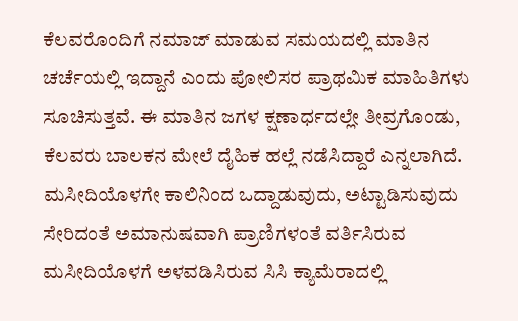ಕೆಲವರೊಂದಿಗೆ ನಮಾಜ್ ಮಾಡುವ ಸಮಯದಲ್ಲಿ ಮಾತಿನ ಚರ್ಚೆಯಲ್ಲಿ ಇದ್ದಾನೆ ಎಂದು ಪೋಲಿಸರ ಪ್ರಾಥಮಿಕ ಮಾಹಿತಿಗಳು ಸೂಚಿಸುತ್ತವೆ. ಈ ಮಾತಿನ ಜಗಳ ಕ್ಷಣಾರ್ಧದಲ್ಲೇ ತೀವ್ರಗೊಂಡು, ಕೆಲವರು ಬಾಲಕನ ಮೇಲೆ ದೈಹಿಕ ಹಲ್ಲೆ ನಡೆಸಿದ್ದಾರೆ ಎನ್ನಲಾಗಿದೆ. ಮಸೀದಿಯೊಳಗೇ ಕಾಲಿನಿಂದ ಒದ್ದಾಡುವುದು, ಅಟ್ಟಾಡಿಸುವುದು ಸೇರಿದಂತೆ ಅಮಾನುಷವಾಗಿ ಪ್ರಾಣಿಗಳಂತೆ ವರ್ತಿಸಿರುವ ಮಸೀದಿಯೊಳಗೆ ಅಳವಡಿಸಿರುವ ಸಿಸಿ ಕ್ಯಾಮೆರಾದಲ್ಲಿ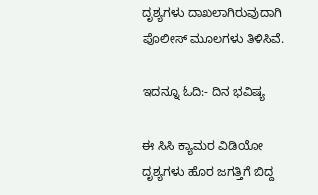ದೃಶ್ಯಗಳು ದಾಖಲಾಗಿರುವುದಾಗಿ ಪೊಲೀಸ್ ಮೂಲಗಳು ತಿಳಿಸಿವೆ.

ಇದನ್ನೂ ಓದಿ:- ದಿನ ಭವಿಷ್ಯ

ಈ ಸಿಸಿ ಕ್ಯಾಮರ ವಿಡಿಯೋ ದೃಶ್ಯಗಳು ಹೊರ ಜಗತ್ತಿಗೆ ಬಿದ್ದ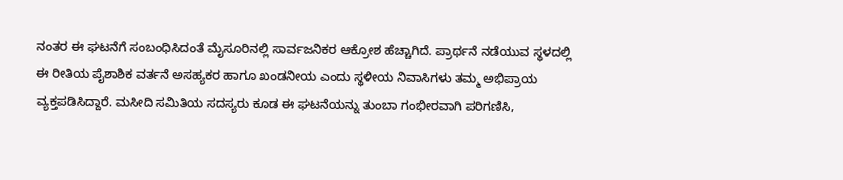ನಂತರ ಈ ಘಟನೆಗೆ ಸಂಬಂಧಿಸಿದಂತೆ ಮೈಸೂರಿನಲ್ಲಿ ಸಾರ್ವಜನಿಕರ ಆಕ್ರೋಶ ಹೆಚ್ಚಾಗಿದೆ. ಪ್ರಾರ್ಥನೆ ನಡೆಯುವ ಸ್ಥಳದಲ್ಲಿ ಈ ರೀತಿಯ ಪೈಶಾಶಿಕ ವರ್ತನೆ ಅಸಹ್ಯಕರ ಹಾಗೂ ಖಂಡನೀಯ ಎಂದು ಸ್ಥಳೀಯ ನಿವಾಸಿಗಳು ತಮ್ಮ ಅಭಿಪ್ರಾಯ ವ್ಯಕ್ತಪಡಿಸಿದ್ದಾರೆ. ಮಸೀದಿ ಸಮಿತಿಯ ಸದಸ್ಯರು ಕೂಡ ಈ ಘಟನೆಯನ್ನು ತುಂಬಾ ಗಂಭೀರವಾಗಿ ಪರಿಗಣಿಸಿ,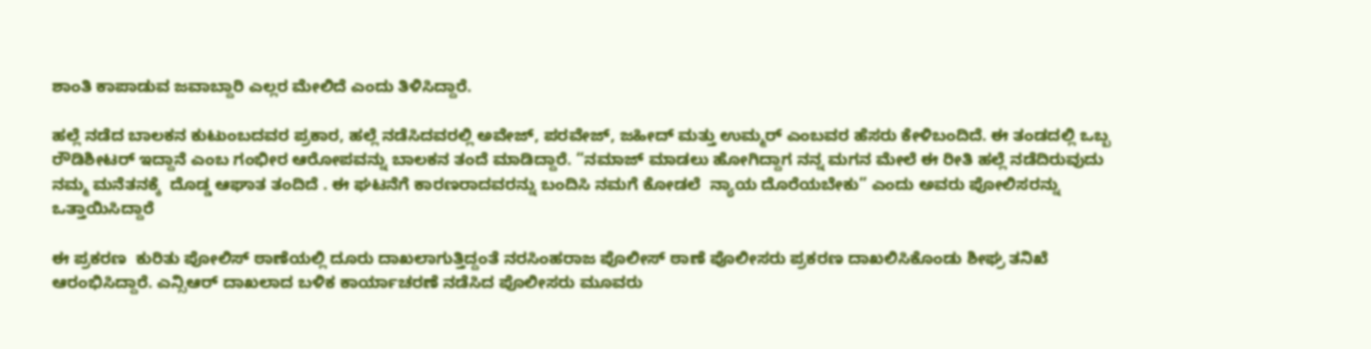ಶಾಂತಿ ಕಾಪಾಡುವ ಜವಾಬ್ದಾರಿ ಎಲ್ಲರ ಮೇಲಿದೆ ಎಂದು ತಿಳಿಸಿದ್ದಾರೆ.

ಹಲ್ಲೆ ನಡೆದ ಬಾಲಕನ ಕುಟುಂಬದವರ ಪ್ರಕಾರ, ಹಲ್ಲೆ ನಡೆಸಿದವರಲ್ಲಿ ಅವೇಜ್, ಪರವೇಜ್, ಜಹೀದ್ ಮತ್ತು ಉಮ್ಮರ್ ಎಂಬವರ ಹೆಸರು ಕೇಳಿಬಂದಿದೆ. ಈ ತಂಡದಲ್ಲಿ ಒಬ್ಬ ರೌಡಿಶೀಟರ್ ಇದ್ದಾನೆ ಎಂಬ ಗಂಭೀರ ಆರೋಪವನ್ನು ಬಾಲಕನ ತಂದೆ ಮಾಡಿದ್ದಾರೆ. “ನಮಾಜ್ ಮಾಡಲು ಹೋಗಿದ್ದಾಗ ನನ್ನ ಮಗನ ಮೇಲೆ ಈ ರೀತಿ ಹಲ್ಲೆ ನಡೆದಿರುವುದು ನಮ್ಮ ಮನೆತನಕ್ಕೆ  ದೊಡ್ಡ ಆಘಾತ ತಂದಿದೆ . ಈ ಘಟನೆಗೆ ಕಾರಣರಾದವರನ್ನು ಬಂದಿಸಿ ನಮಗೆ ಕೋಡಲೆ  ನ್ಯಾಯ ದೊರೆಯಬೇಕು” ಎಂದು ಅವರು ಪೋಲಿಸರನ್ನು ಒತ್ತಾಯಿಸಿದ್ದಾರೆ

ಈ ಪ್ರಕರಣ  ಕುರಿತು ಪೋಲಿಸ್ ಠಾಣೆಯಲ್ಲಿ ದೂರು ದಾಖಲಾಗುತ್ತಿದ್ದಂತೆ ನರಸಿಂಹರಾಜ ಪೊಲೀಸ್ ಠಾಣೆ ಪೊಲೀಸರು ಪ್ರಕರಣ ದಾಖಲಿಸಿಕೊಂಡು ಶೀಘ್ರ ತನಿಖೆ ಆರಂಭಿಸಿದ್ದಾರೆ. ಎನ್ಸಿಆರ್ ದಾಖಲಾದ ಬಳಿಕ ಕಾರ್ಯಾಚರಣೆ ನಡೆಸಿದ ಪೊಲೀಸರು ಮೂವರು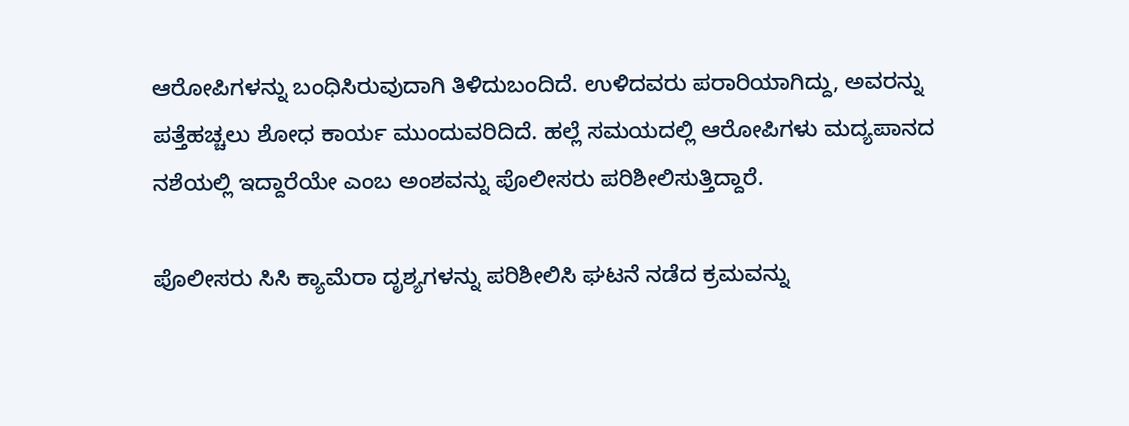ಆರೋಪಿಗಳನ್ನು ಬಂಧಿಸಿರುವುದಾಗಿ ತಿಳಿದುಬಂದಿದೆ. ಉಳಿದವರು ಪರಾರಿಯಾಗಿದ್ದು, ಅವರನ್ನು ಪತ್ತೆಹಚ್ಚಲು ಶೋಧ ಕಾರ್ಯ ಮುಂದುವರಿದಿದೆ. ಹಲ್ಲೆ ಸಮಯದಲ್ಲಿ ಆರೋಪಿಗಳು ಮದ್ಯಪಾನದ ನಶೆಯಲ್ಲಿ ಇದ್ದಾರೆಯೇ ಎಂಬ ಅಂಶವನ್ನು ಪೊಲೀಸರು ಪರಿಶೀಲಿಸುತ್ತಿದ್ದಾರೆ.

ಪೊಲೀಸರು ಸಿಸಿ ಕ್ಯಾಮೆರಾ ದೃಶ್ಯಗಳನ್ನು ಪರಿಶೀಲಿಸಿ ಘಟನೆ ನಡೆದ ಕ್ರಮವನ್ನು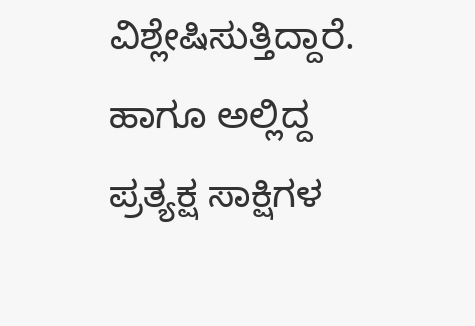ವಿಶ್ಲೇಷಿಸುತ್ತಿದ್ದಾರೆ. ಹಾಗೂ ಅಲ್ಲಿದ್ದ ಪ್ರತ್ಯಕ್ಷ ಸಾಕ್ಷಿಗಳ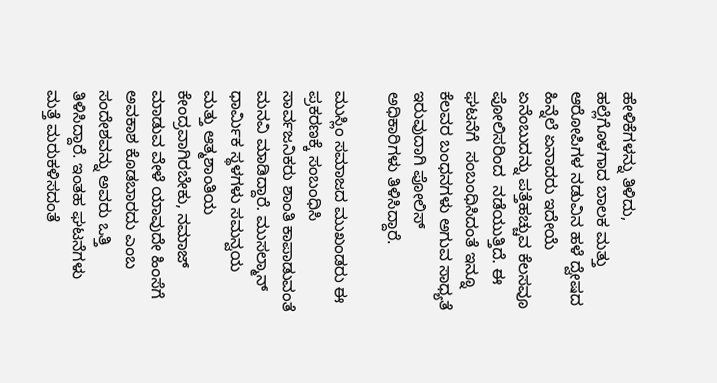ಹೇಳಿಕೆಗಳನ್ನು ತಿಳಿದು, ಹಲ್ಲೆಗೊಳಗಾದ ಬಾಲಕ ಮತ್ತು ಆರೋಪಿಗಳ ನಡುವಿನ ಹಳೆ ದ್ವೇಷದ ಹಿನ್ನೆಲೆ ಏನಾದರು ಇದೇಯೆ  ಏನೆಂಬುದನ್ನು ಪತ್ತೆಹಚ್ಚುವ ಕೆಲಸವೂ ಪೋಲಿಸರಿಂದ  ನಡೆಯುತ್ತಿದೆ. ಈ ಘಟನೆಗೆ  ಸಂಬಂಧಿಸಿದಂತೆ ಇನ್ನೂ ಕೆಲವರ ಬಂಧನಗಳು ಅಗುವ ಸಾಧ್ಯತೆ ಇರುವುದಾಗಿ ಪೋಲಿಸ್ ಅಧಿಕಾರಿಗಳು ತಿಳಿಸಿದ್ದಾರೆ.

ಮುಸ್ಲಿಂ ಸಮಾಜದ ಮುಖಂಡರು ಈ ಪ್ರಕರಣಕ್ಕೆ ಸಂಬಂಧಿಸಿ ಸಾರ್ವಜನಿಕರು ಶಾಂತಿ ಕಾಪಾಡುವಂತೆ ಮನವಿ ಮಾಡಿದ್ದಾರೆ. ಮುಸಲ್ಮಾನ್ ಧಾರ್ಮಿಕ ಸ್ಥಳಗಳು ಸಮನ್ವಯ ಮತ್ತು ಆತ್ಮಶಾಂತಿಯ ಕೇಂದ್ರವಾಗಿರಬೇಕು, ನಮಾಜ್ ಮಾಡುವ ವೇಳೆ ಯಾವುದೇ ಹಿಂಸೆಗೆ ಅವಕಾಶ ಕೊಡಬಾರದು ಎಂಬ ಸಂದೇಶವನ್ನು ಅವರು ಒತ್ತಿ ತಿಳಿಸಿದ್ದಾರೆ. ಇಂತಹ ಘಟನೆಗಳು ಮತ್ತೆ ಮರುಕಳಿಸದಂತೆ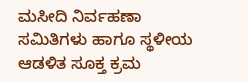ಮಸೀದಿ ನಿರ್ವಹಣಾ ಸಮಿತಿಗಳು ಹಾಗೂ ಸ್ಥಳೀಯ ಆಡಳಿತ ಸೂಕ್ತ ಕ್ರಮ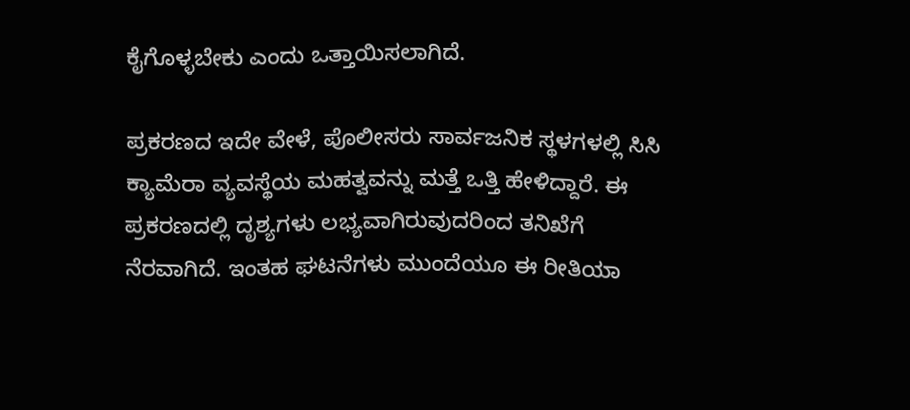ಕೈಗೊಳ್ಳಬೇಕು ಎಂದು ಒತ್ತಾಯಿಸಲಾಗಿದೆ.

ಪ್ರಕರಣದ ಇದೇ ವೇಳೆ, ಪೊಲೀಸರು ಸಾರ್ವಜನಿಕ ಸ್ಥಳಗಳಲ್ಲಿ ಸಿಸಿ ಕ್ಯಾಮೆರಾ ವ್ಯವಸ್ಥೆಯ ಮಹತ್ವವನ್ನು ಮತ್ತೆ ಒತ್ತಿ ಹೇಳಿದ್ದಾರೆ. ಈ ಪ್ರಕರಣದಲ್ಲಿ ದೃಶ್ಯಗಳು ಲಭ್ಯವಾಗಿರುವುದರಿಂದ ತನಿಖೆಗೆ ನೆರವಾಗಿದೆ. ಇಂತಹ ಘಟನೆಗಳು ಮುಂದೆಯೂ ಈ ರೀತಿಯಾ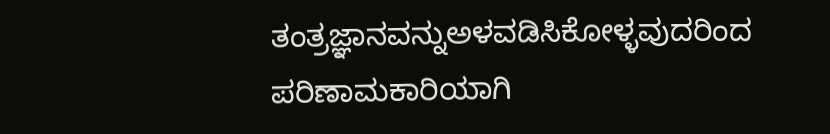ತಂತ್ರಜ್ಞಾನವನ್ನುಅಳವಡಿಸಿಕೋಳ್ಳವುದರಿಂದ  ಪರಿಣಾಮಕಾರಿಯಾಗಿ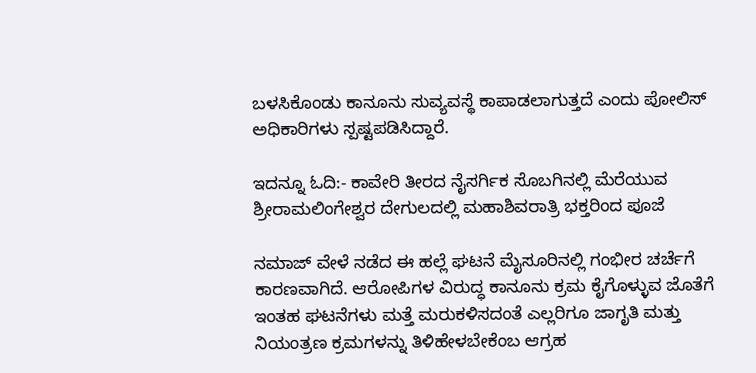ಬಳಸಿಕೊಂಡು ಕಾನೂನು ಸುವ್ಯವಸ್ಥೆ ಕಾಪಾಡಲಾಗುತ್ತದೆ ಎಂದು ಪೋಲಿಸ್ ಅಧಿಕಾರಿಗಳು ಸ್ಪಷ್ಟಪಡಿಸಿದ್ದಾರೆ.

ಇದನ್ನೂ ಓದಿ:- ಕಾವೇರಿ ತೀರದ ನೈಸರ್ಗಿಕ ಸೊಬಗಿನಲ್ಲಿ ಮೆರೆಯುವ ಶ್ರೀರಾಮಲಿಂಗೇಶ್ವರ ದೇಗುಲದಲ್ಲಿ ಮಹಾಶಿವರಾತ್ರಿ ಭಕ್ತರಿಂದ ಪೂಜೆ

ನಮಾಜ್ ವೇಳೆ ನಡೆದ ಈ ಹಲ್ಲೆ ಘಟನೆ ಮೈಸೂರಿನಲ್ಲಿ ಗಂಭೀರ ಚರ್ಚೆಗೆ ಕಾರಣವಾಗಿದೆ. ಆರೋಪಿಗಳ ವಿರುದ್ಧ ಕಾನೂನು ಕ್ರಮ ಕೈಗೊಳ್ಳುವ ಜೊತೆಗೆ ಇಂತಹ ಘಟನೆಗಳು ಮತ್ತೆ ಮರುಕಳಿಸದಂತೆ ಎಲ್ಲರಿಗೂ ಜಾಗೃತಿ ಮತ್ತು ನಿಯಂತ್ರಣ ಕ್ರಮಗಳನ್ನು ತಿಳಿಹೇಳಬೇಕೆಂಬ ಆಗ್ರಹ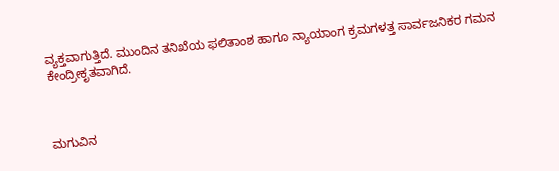ವ್ಯಕ್ತವಾಗುತ್ತಿದೆ. ಮುಂದಿನ ತನಿಖೆಯ ಫಲಿತಾಂಶ ಹಾಗೂ ನ್ಯಾಯಾಂಗ ಕ್ರಮಗಳತ್ತ ಸಾರ್ವಜನಿಕರ ಗಮನ ಕೇಂದ್ರೀಕೃತವಾಗಿದೆ.



ಮಗುವಿನ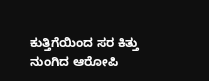ಕುತ್ತಿಗೆಯಿಂದ ಸರ ಕಿತ್ತು ನುಂಗಿದ ಆರೋಪಿ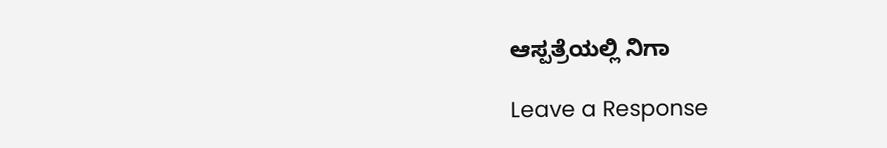ಆಸ್ಪತ್ರೆಯಲ್ಲಿ ನಿಗಾ

Leave a Response